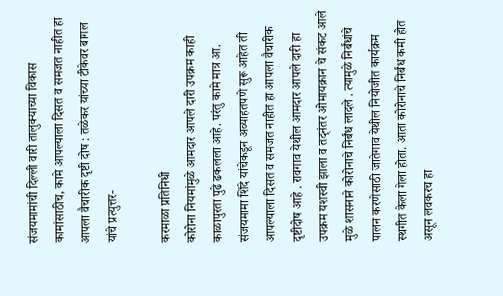संजयमामांची दिल्ली वारी तालुक्याच्या विकास कामांसाठीच, कामे आपल्याला दिसत व समजत नाहीत हा आपला वैचारीक दृष्टी दोष : तळेकर यांच्या टीकेवर बागल यांचे प्रत्युत्तर-

करमाळा प्रतिनिधी
कोरोना नियमांमुळे आमदार आपले दारी उपक्रम काही काळापुरता पुढे ढकलला आहे. परंतु कामे मात्र आ. संजयमामा शिंदे यांचेकडून अव्याहतपणे सुरू आहेत ती आपल्याला दिसत व समजत नाहीत हा आपला वैचारीक दृष्टीदोष आहे . रावगाव येथील आमदार आपले दारी हा उपक्रम यशस्वी झाला व तद्नंतर ओमायक्रान चे संकट आले मुळे शासनाने कोरोनाचे निर्बंध लादले . त्यामुळे निर्बंधांचे पालन करणेसाठी जातेगाव येथील नियोजीत कार्यक्रम स्थगीत केला गेला होता. आता कोरोनाचे निर्बंध कमी होत असून लवकरच हा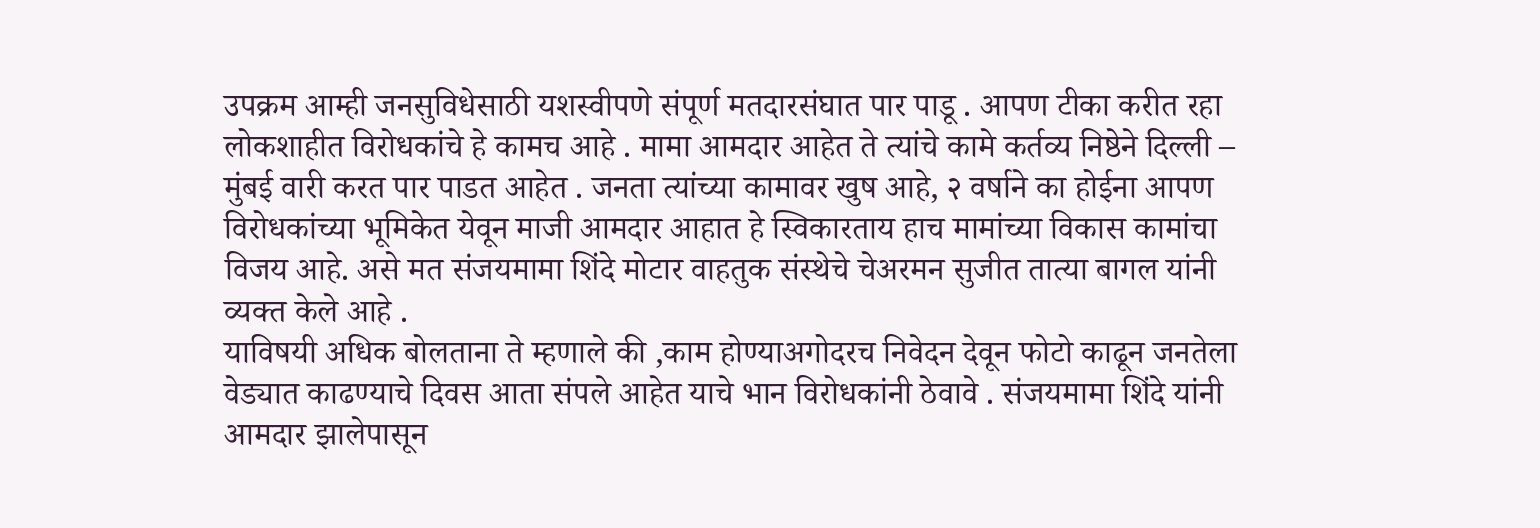उपक्रम आम्ही जनसुविधेसाठी यशस्वीपणे संपूर्ण मतदारसंघात पार पाडू . आपण टीका करीत रहा लोकशाहीत विरोधकांचे हे कामच आहे . मामा आमदार आहेत ते त्यांचे कामे कर्तव्य निष्ठेने दिल्ली – मुंबई वारी करत पार पाडत आहेत . जनता त्यांच्या कामावर खुष आहे, २ वर्षाने का होईना आपण विरोधकांच्या भूमिकेत येवून माजी आमदार आहात हे स्विकारताय हाच मामांच्या विकास कामांचा विजय आहे. असे मत संजयमामा शिंदे मोटार वाहतुक संस्थेचे चेअरमन सुजीत तात्या बागल यांनी व्यक्त केले आहे .
याविषयी अधिक बोलताना ते म्हणाले की ,काम होण्याअगोदरच निवेदन देवून फोटो काढून जनतेला वेड्यात काढण्याचे दिवस आता संपले आहेत याचे भान विरोधकांनी ठेवावे . संजयमामा शिंदे यांनी आमदार झालेपासून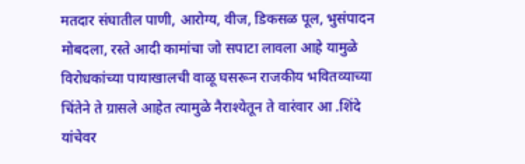मतदार संघातील पाणी, आरोग्य, वीज, डिकसळ पूल, भुसंपादन मोबदला, रस्ते आदी कामांचा जो सपाटा लावला आहे यामुळे विरोधकांच्या पायाखालची वाळू घसरून राजकीय भवितव्याच्या चिंतेने ते ग्रासले आहेत त्यामुळे नैराश्येतून ते वारंवार आ .शिंदे यांचेवर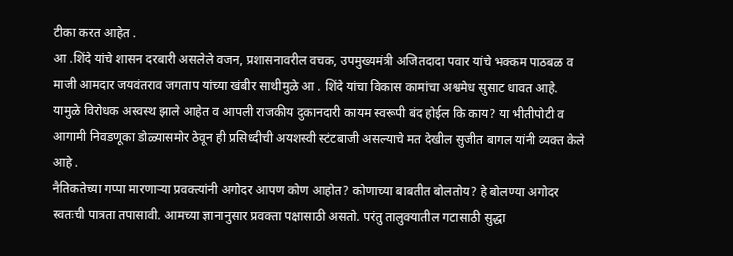टीका करत आहेत .
आ .शिंदे यांचे शासन दरबारी असलेले वजन, प्रशासनावरील वचक, उपमुख्यमंत्री अजितदादा पवार यांचे भक्कम पाठबळ व माजी आमदार जयवंतराव जगताप यांच्या खंबीर साथीमुळे आ . शिंदे यांचा विकास कामांचा अश्वमेध सुसाट धावत आहे. यामुळे विरोधक अस्वस्थ झाले आहेत व आपली राजकीय दुकानदारी कायम स्वरूपी बंद होईल कि काय? या भीतीपोटी व आगामी निवडणूका डोळ्यासमोर ठेवून ही प्रसिध्दीची अयशस्वी स्टंटबाजी असल्याचे मत देखील सुजीत बागल यांनी व्यक्त केले आहे .
नैतिकतेच्या गप्पा मारणाऱ्या प्रवक्त्यांनी अगोदर आपण कोण आहोत? कोणाच्या बाबतीत बोलतोय? हे बोलण्या अगोदर स्वतःची पात्रता तपासावी. आमच्या ज्ञानानुसार प्रवक्ता पक्षासाठी असतो. परंतु तालुक्यातील गटासाठी सुद्धा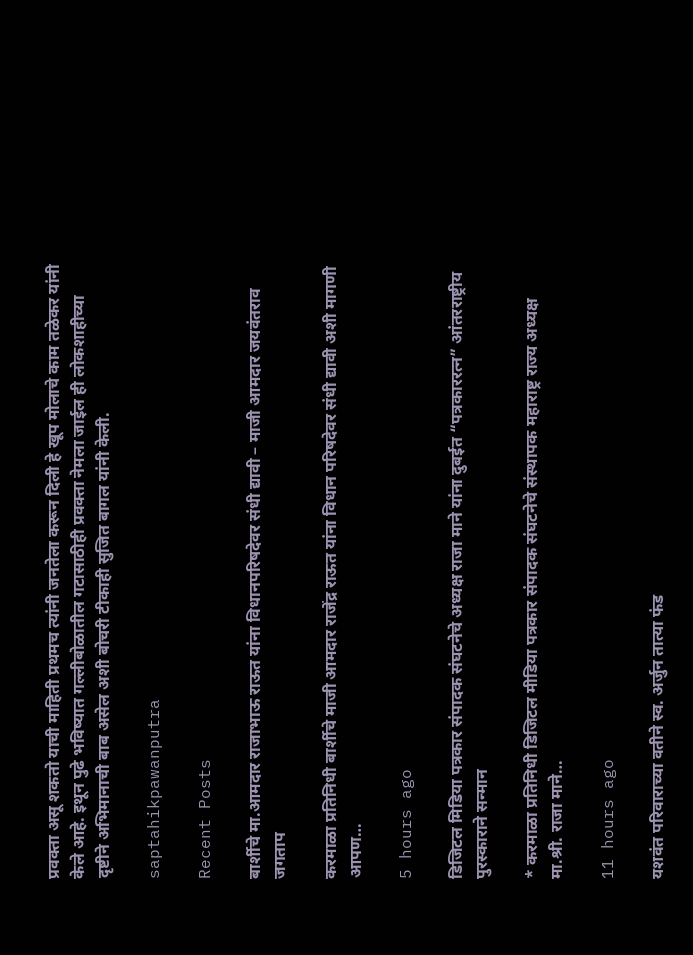प्रवक्ता असू शकतो याची माहिती प्रथमच त्यांनी जनतेला करून दिली हे खूप मोलाचे काम तळेकर यांनी केले आहे. इथून पुढे भविष्यात गल्लीबोळातील गटासाठीही प्रवक्ता नेमला जाईल ही लोकशाहीच्या दृष्टीने अभिमानाची बाब असेल अशी बोचरी टीकाही सुजित बागल यांनी केली.

saptahikpawanputra

Recent Posts

बार्शीचे मा.आमदार राजाभाऊ राऊत यांना विधानपरिषदेवर संधी द्यावी – माजी आमदार जयवंतराव जगताप

करमाळा प्रतिनिधी बार्शीचे माजी आमदार राजेंद्र राऊत यांना विधान परिषदेवर संधी द्यावी अशी मागणी आपण…

5 hours ago

डिजिटल मिडिया पत्रकार संपादक संघटनेचे अध्यक्ष राजा माने यांना दुबईत “पत्रकाररत्न” आंतरराष्ट्रीय पुरस्काराने सन्मान

* करमाळा प्रतिनिधी डिजिटल मीडिया पत्रकार संपादक संघटनेचे संस्थापक महाराष्ट्र राज्य अध्यक्ष मा.श्री. राजा माने…

11 hours ago

यशवंत परिवाराच्या वतीने स्व. अर्जुन तात्या फंड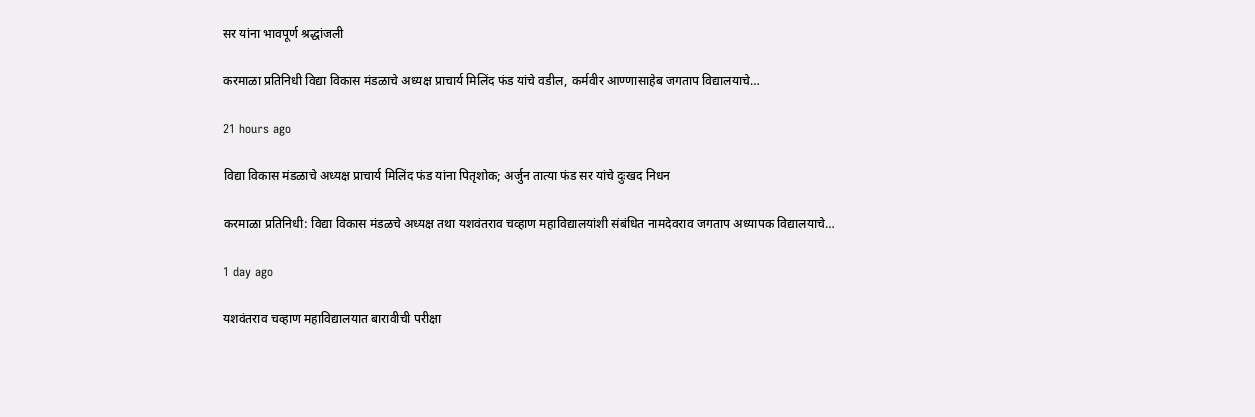सर यांना भावपूर्ण श्रद्धांजली

करमाळा प्रतिनिधी विद्या विकास मंडळाचे अध्यक्ष प्राचार्य मिलिंद फंड यांचे वडील, कर्मवीर आण्णासाहेब जगताप विद्यालयाचे…

21 hours ago

विद्या विकास मंडळाचे अध्यक्ष प्राचार्य मिलिंद फंड यांना पितृशोक; अर्जुन तात्या फंड सर यांचे दुःखद निधन

करमाळा प्रतिनिधी: विद्या विकास मंडळचे अध्यक्ष तथा यशवंतराव चव्हाण महाविद्यालयांशी संबंधित नामदेवराव जगताप अध्यापक विद्यालयाचे…

1 day ago

यशवंतराव चव्हाण महाविद्यालयात बारावीची परीक्षा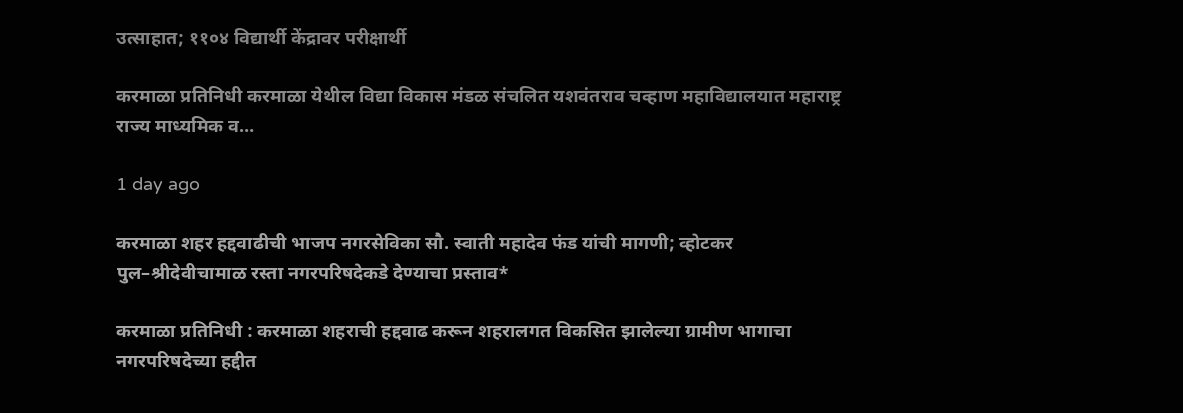उत्साहात; ११०४ विद्यार्थी केंद्रावर परीक्षार्थी

करमाळा प्रतिनिधी करमाळा येथील विद्या विकास मंडळ संचलित यशवंतराव चव्हाण महाविद्यालयात महाराष्ट्र राज्य माध्यमिक व…

1 day ago

करमाळा शहर हद्दवाढीची भाजप नगरसेविका सौ. स्वाती महादेव फंड यांची मागणी; व्होटकर पुल–श्रीदेवीचामाळ रस्ता नगरपरिषदेकडे देण्याचा प्रस्ताव*

करमाळा प्रतिनिधी : करमाळा शहराची हद्दवाढ करून शहरालगत विकसित झालेल्या ग्रामीण भागाचा नगरपरिषदेच्या हद्दीत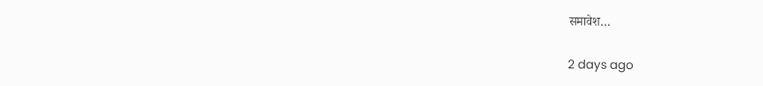समावेश…

2 days ago